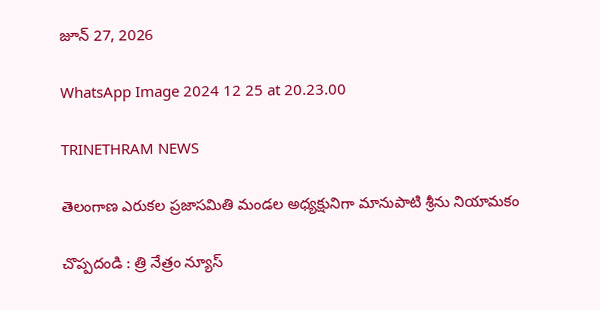జూన్ 27, 2026

WhatsApp Image 2024 12 25 at 20.23.00

TRINETHRAM NEWS

తెలంగాణ ఎరుకల ప్రజాసమితి మండల అధ్యక్షునిగా మానుపాటి శ్రీను నియామకం

చొప్పదండి : త్రి నేత్రం న్యూస్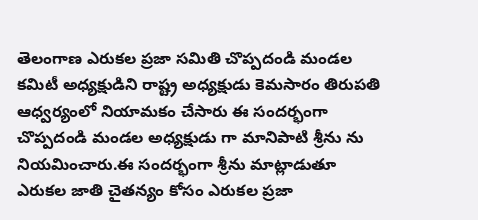తెలంగాణ ఎరుకల ప్రజా సమితి చొప్పదండి మండల కమిటీ అధ్యక్షుడిని రాష్ట్ర అధ్యక్షుడు కెమసారం తిరుపతి ఆధ్వర్యంలో నియామకం చేసారు ఈ సందర్భంగా చొప్పదండి మండల అధ్యక్షుడు గా మానిపాటి శ్రీను ను నియమించారు.ఈ సందర్భంగా శ్రీను మాట్లాడుతూ ఎరుకల జాతి చైతన్యం కోసం ఎరుకల ప్రజా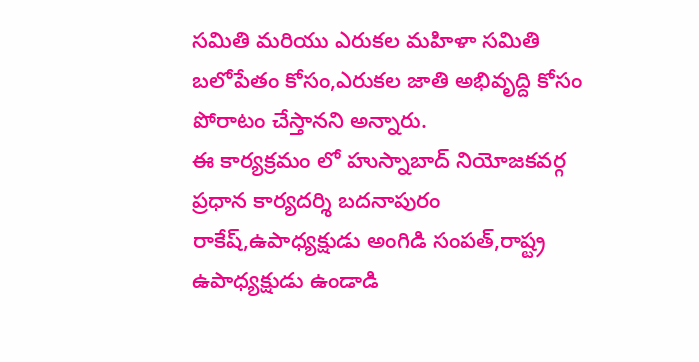సమితి మరియు ఎరుకల మహిళా సమితి బలోపేతం కోసం,ఎరుకల జాతి అభివృద్ది కోసం పోరాటం చేస్తానని అన్నారు.
ఈ కార్యక్రమం లో హుస్నాబాద్ నియోజకవర్గ ప్రధాన కార్యదర్శి బదనాపురం రాకేష్,ఉపాధ్యక్షుడు అంగిడి సంపత్,రాష్ట్ర ఉపాధ్యక్షుడు ఉండాడి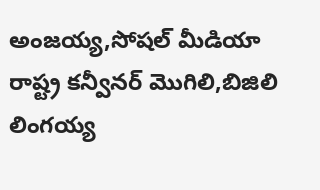అంజయ్య,సోషల్ మీడియా రాష్ట్ర కన్వీనర్ మొగిలి,బిజిలి లింగయ్య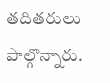తదితరులు పాల్గొన్నారు.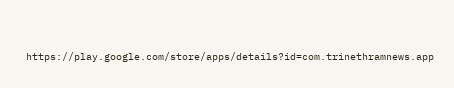https://play.google.com/store/apps/details?id=com.trinethramnews.app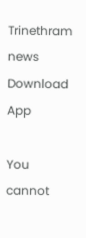Trinethram news
Download App

You cannot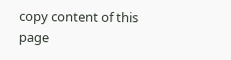copy content of this page